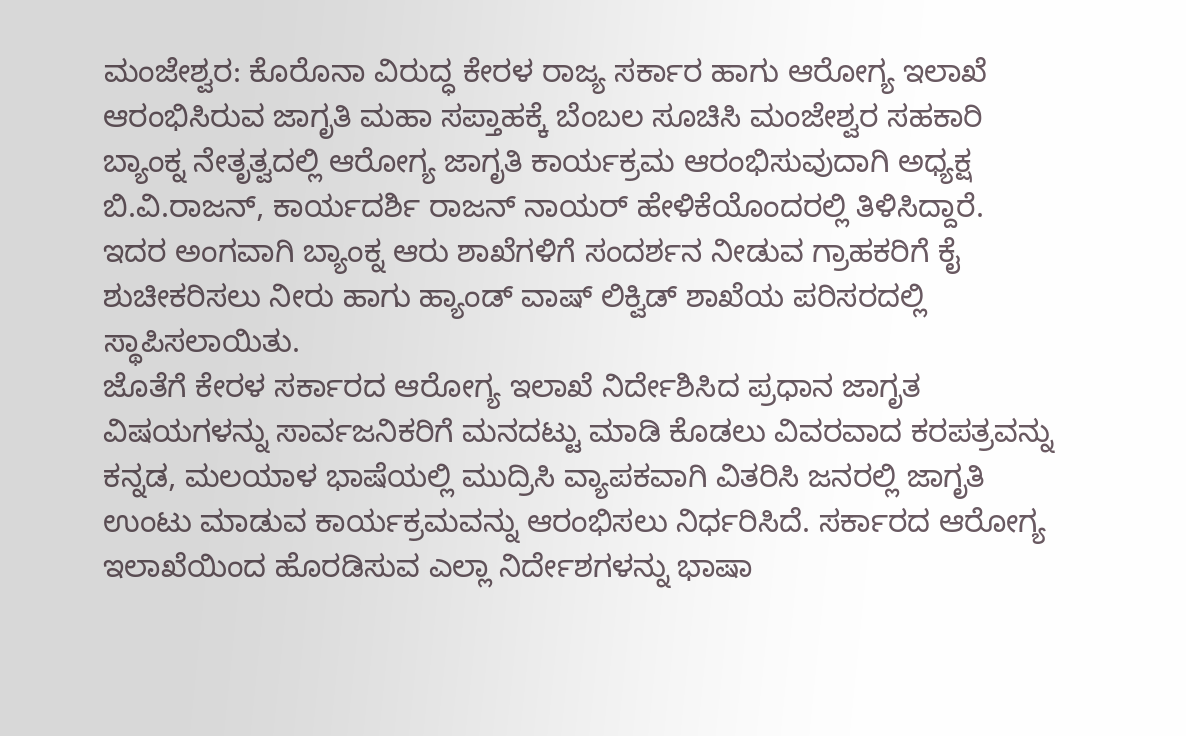ಮಂಜೇಶ್ವರ: ಕೊರೊನಾ ವಿರುದ್ಧ ಕೇರಳ ರಾಜ್ಯ ಸರ್ಕಾರ ಹಾಗು ಆರೋಗ್ಯ ಇಲಾಖೆ ಆರಂಭಿಸಿರುವ ಜಾಗೃತಿ ಮಹಾ ಸಪ್ತಾಹಕ್ಕೆ ಬೆಂಬಲ ಸೂಚಿಸಿ ಮಂಜೇಶ್ವರ ಸಹಕಾರಿ ಬ್ಯಾಂಕ್ನ ನೇತೃತ್ವದಲ್ಲಿ ಆರೋಗ್ಯ ಜಾಗೃತಿ ಕಾರ್ಯಕ್ರಮ ಆರಂಭಿಸುವುದಾಗಿ ಅಧ್ಯಕ್ಷ ಬಿ.ವಿ.ರಾಜನ್, ಕಾರ್ಯದರ್ಶಿ ರಾಜನ್ ನಾಯರ್ ಹೇಳಿಕೆಯೊಂದರಲ್ಲಿ ತಿಳಿಸಿದ್ದಾರೆ.
ಇದರ ಅಂಗವಾಗಿ ಬ್ಯಾಂಕ್ನ ಆರು ಶಾಖೆಗಳಿಗೆ ಸಂದರ್ಶನ ನೀಡುವ ಗ್ರಾಹಕರಿಗೆ ಕೈ ಶುಚೀಕರಿಸಲು ನೀರು ಹಾಗು ಹ್ಯಾಂಡ್ ವಾಷ್ ಲಿಕ್ವಿಡ್ ಶಾಖೆಯ ಪರಿಸರದಲ್ಲಿ ಸ್ಥಾಪಿಸಲಾಯಿತು.
ಜೊತೆಗೆ ಕೇರಳ ಸರ್ಕಾರದ ಆರೋಗ್ಯ ಇಲಾಖೆ ನಿರ್ದೇಶಿಸಿದ ಪ್ರಧಾನ ಜಾಗೃತ ವಿಷಯಗಳನ್ನು ಸಾರ್ವಜನಿಕರಿಗೆ ಮನದಟ್ಟು ಮಾಡಿ ಕೊಡಲು ವಿವರವಾದ ಕರಪತ್ರವನ್ನು ಕನ್ನಡ, ಮಲಯಾಳ ಭಾಷೆಯಲ್ಲಿ ಮುದ್ರಿಸಿ ವ್ಯಾಪಕವಾಗಿ ವಿತರಿಸಿ ಜನರಲ್ಲಿ ಜಾಗೃತಿ ಉಂಟು ಮಾಡುವ ಕಾರ್ಯಕ್ರಮವನ್ನು ಆರಂಭಿಸಲು ನಿರ್ಧರಿಸಿದೆ. ಸರ್ಕಾರದ ಆರೋಗ್ಯ ಇಲಾಖೆಯಿಂದ ಹೊರಡಿಸುವ ಎಲ್ಲಾ ನಿರ್ದೇಶಗಳನ್ನು ಭಾಷಾ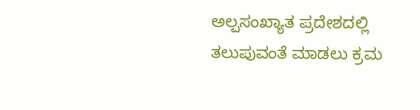ಅಲ್ಪಸಂಖ್ಯಾತ ಪ್ರದೇಶದಲ್ಲಿ ತಲುಪುವಂತೆ ಮಾಡಲು ಕ್ರಮ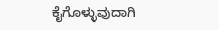ಕೈಗೊಳ್ಳುವುದಾಗಿ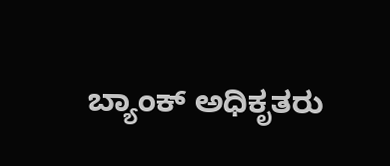ಬ್ಯಾಂಕ್ ಅಧಿಕೃತರು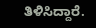ತಿಳಿಸಿದ್ದಾರೆ.